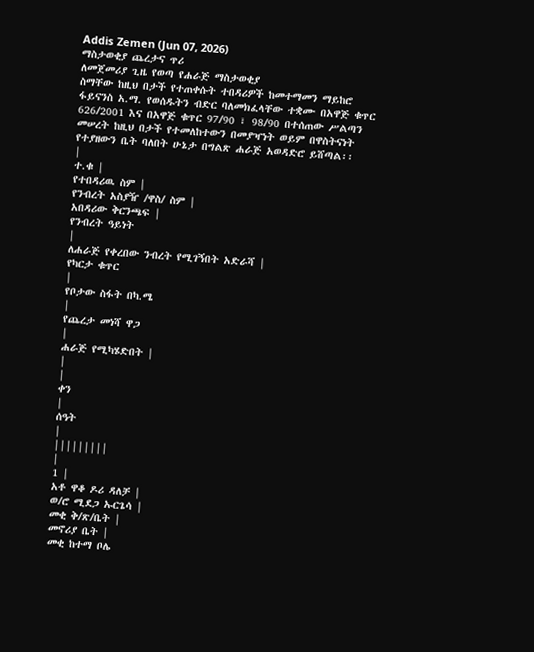Addis Zemen (Jun 07, 2026)
ማስታወቂያ ጨረታና ጥሪ
ለመጀመሪያ ጊዜ የወጣ የሐራጅ ማስታወቂያ
ስማቸው ከዚህ በታች የተጠቀሱት ተበዳሪዎች ከመተማመን ማይከሮ ፋይናንስ አ.ማ. የወሰዱትን ብድር ባለመክፈላቸው ተቋሙ በአዋጅ ቁጥር 626/2001 እና በአዋጅ ቁጥር 97/90 ፣ 98/90 በተሰጠው ሥልጣን መሠረት ከዚህ በታች የተመለከተውን በመያዣነት ወይም በዋስትናነት የተያዘውን ቤት ባለበት ሁኔታ በግልጽ ሐራጅ አወዳድሮ ይሸጣል፡፡
|
ተ.ቁ |
የተበዳሪዉ ስም |
የንብረት አስያዥ /ዋስ/ ስም |
አበዳሪው ቅርንጫፍ |
የንብረት ዓይነት
|
ለሐራጅ የቀረበው ንብረት የሚገኝበት አድራሻ |
የካርታ ቁጥር
|
የቦታው ስፋት በካ.ሜ
|
የጨረታ መነሻ ዋጋ
|
ሐራጅ የሚካሄድበት |
|
|
ቀን
|
ሰዓት
|
|||||||||
|
1 |
አቶ ዋቆ ዶሪ ዳለቻ |
ወ/ሮ ሚደጋ ኡርጌሳ |
መቂ ቅ/ጽ/ቤት |
መኖሪያ ቤት |
መቂ ከተማ ቦሌ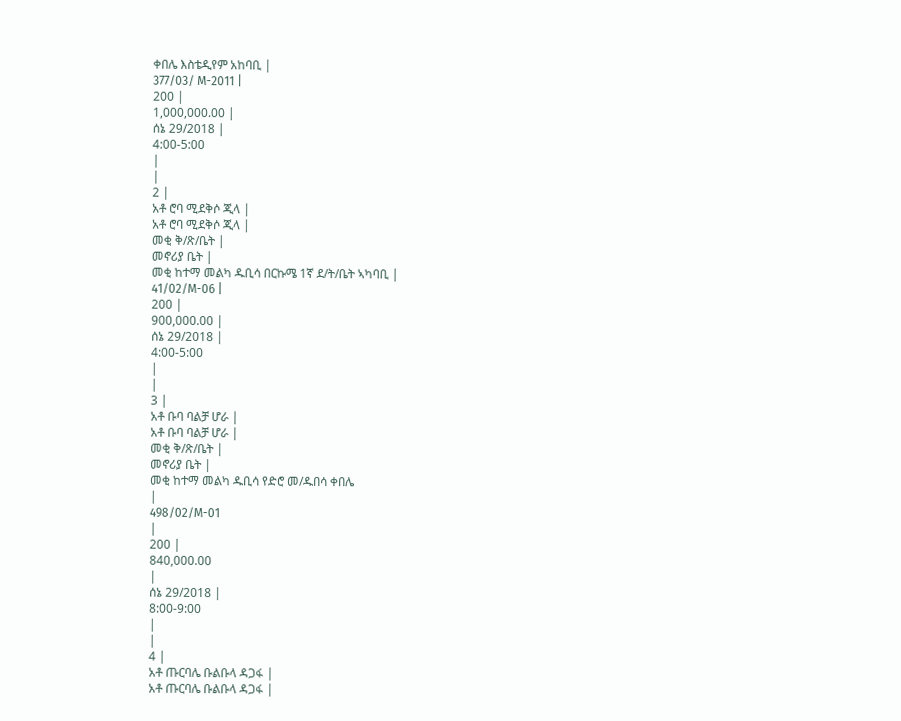ቀበሌ እስቴዲየም አከባቢ |
377/03/ M-2011 |
200 |
1,000,000.00 |
ሰኔ 29/2018 |
4:00-5:00
|
|
2 |
አቶ ሮባ ሚደቅሶ ጂላ |
አቶ ሮባ ሚደቅሶ ጂላ |
መቂ ቅ/ጽ/ቤት |
መኖሪያ ቤት |
መቂ ከተማ መልካ ዱቢሳ በርኩሜ 1ኛ ደ/ት/ቤት ኣካባቢ |
41/02/M-06 |
200 |
900,000.00 |
ሰኔ 29/2018 |
4:00-5:00
|
|
3 |
አቶ ቡባ ባልቻ ሆራ |
አቶ ቡባ ባልቻ ሆራ |
መቂ ቅ/ጽ/ቤት |
መኖሪያ ቤት |
መቂ ከተማ መልካ ዱቢሳ የድሮ መ/ዱበሳ ቀበሌ
|
498/02/M-01
|
200 |
840,000.00
|
ሰኔ 29/2018 |
8:00-9:00
|
|
4 |
አቶ ጡርባሌ ቡልቡላ ዳጋፋ |
አቶ ጡርባሌ ቡልቡላ ዳጋፋ |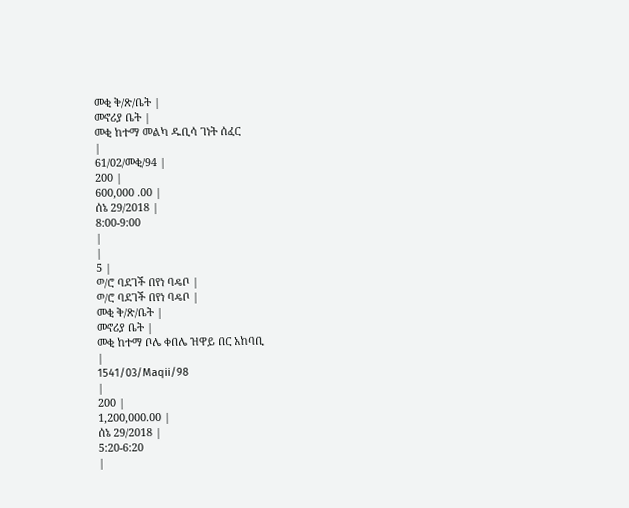መቂ ቅ/ጽ/ቤት |
መኖሪያ ቤት |
መቂ ከተማ መልካ ዱቢሳ ገነት ሰፈር
|
61/02/መቂ/94 |
200 |
600,000 .00 |
ሰኔ 29/2018 |
8:00-9:00
|
|
5 |
ወ/ሮ ባደገች በየነ ባዴቦ |
ወ/ሮ ባደገች በየነ ባዴቦ |
መቂ ቅ/ጽ/ቤት |
መኖሪያ ቤት |
መቂ ከተማ ቦሌ ቀበሌ ዝዋይ በር አከባቢ
|
1541/03/Maqii/98
|
200 |
1,200,000.00 |
ሰኔ 29/2018 |
5:20-6:20
|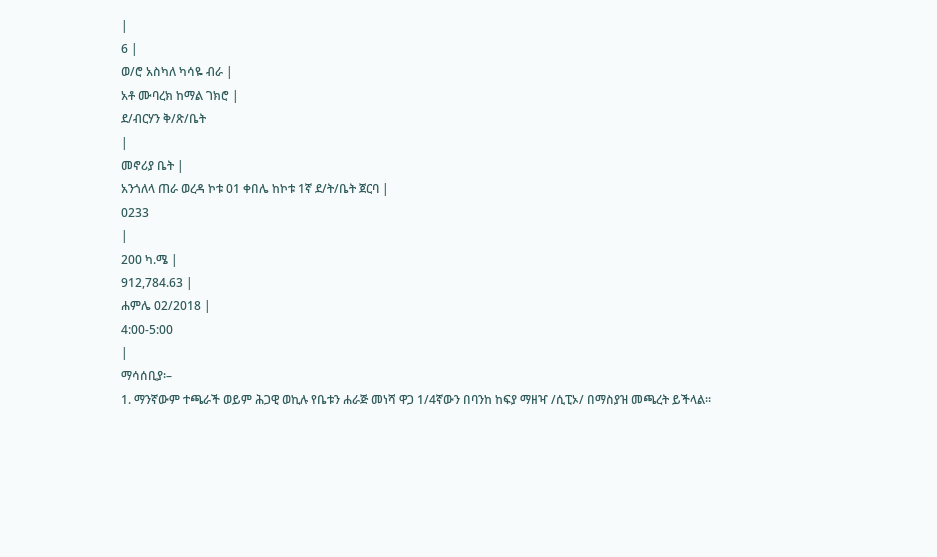|
6 |
ወ/ሮ አስካለ ካሳዬ ብራ |
አቶ ሙባረክ ከማል ገክሮ |
ደ/ብርሃን ቅ/ጽ/ቤት
|
መኖሪያ ቤት |
አንጎለላ ጠራ ወረዳ ኮቱ 01 ቀበሌ ከኮቱ 1ኛ ደ/ት/ቤት ጀርባ |
0233
|
200 ካ.ሜ |
912,784.63 |
ሐምሌ 02/2018 |
4:00-5:00
|
ማሳሰቢያ፡–
1. ማንኛውም ተጫራች ወይም ሕጋዊ ወኪሉ የቤቱን ሐራጅ መነሻ ዋጋ 1/4ኛውን በባንከ ከፍያ ማዘዣ /ሲፒኦ/ በማስያዝ መጫረት ይችላል፡፡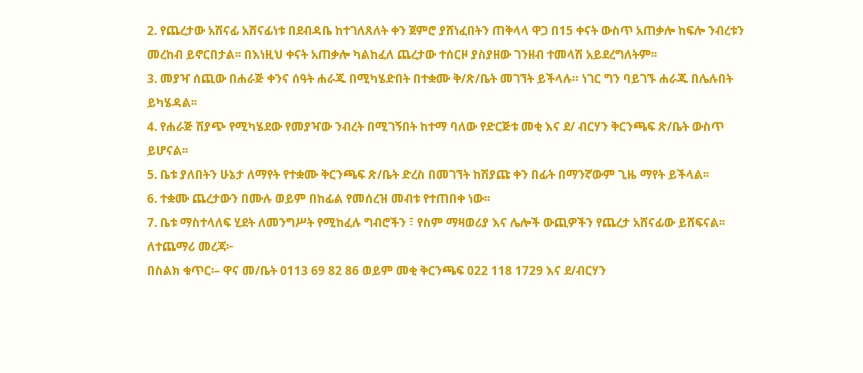2. የጨረታው አሸናፊ አሸናፊነቱ በደብዳቤ ከተገለጸለት ቀን ጀምሮ ያሸነፈበትን ጠቅላላ ዋጋ በ15 ቀናት ውስጥ አጠቃሎ ከፍሎ ንብረቱን መረከብ ይኖርበታል፡፡ በእነዚህ ቀናት አጠቃሎ ካልከፈለ ጨረታው ተሰርዞ ያስያዘው ገንዘብ ተመላሽ አይደረግለትም፡፡
3. መያዣ ሰጪው በሐራጅ ቀንና ሰዓት ሐራጁ በሚካሄድበት በተቋሙ ቅ/ጽ/ቤት መገኘት ይችላሉ። ነገር ግን ባይገኙ ሐራጁ በሌሉበት ይካሄዳል፡፡
4. የሐራጅ ሽያጭ የሚካሄደው የመያዣው ንብረት በሚገኝበት ከተማ ባለው የድርጅቱ መቂ እና ደ/ ብርሃን ቅርንጫፍ ጽ/ቤት ውስጥ ይሆናል፡፡
5. ቤቱ ያለበትን ሁኔታ ለማየት የተቋሙ ቅርንጫፍ ጽ/ቤት ድረስ በመገኘት ከሽያጩ ቀን በፊት በማንኛውም ጊዜ ማየት ይችላል፡፡
6. ተቋሙ ጨረታውን በሙሉ ወይም በከፊል የመሰረዝ መብቱ የተጠበቀ ነው፡፡
7. ቤቱ ማስተላለፍ ሂደት ለመንግሥት የሚከፈሉ ግብሮችን ፣ የስም ማዛወሪያ እና ሌሎች ውጪዎችን የጨረታ አሸናፊው ይሸፍናል፡፡
ለተጨማሪ መረጃ፦
በስልክ ቁጥር፡– ዋና መ/ቤት 0113 69 82 86 ወይም መቂ ቅርንጫፍ 022 118 1729 እና ደ/ብርሃን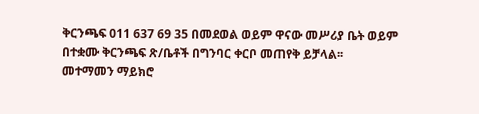ቅርንጫፍ 011 637 69 35 በመደወል ወይም ዋናው መሥሪያ ቤት ወይም በተቋሙ ቅርንጫፍ ጽ/ቤቶች በግንባር ቀርቦ መጠየቅ ይቻላል፡፡
መተማመን ማይክሮ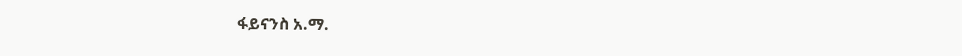ፋይናንስ አ.ማ.